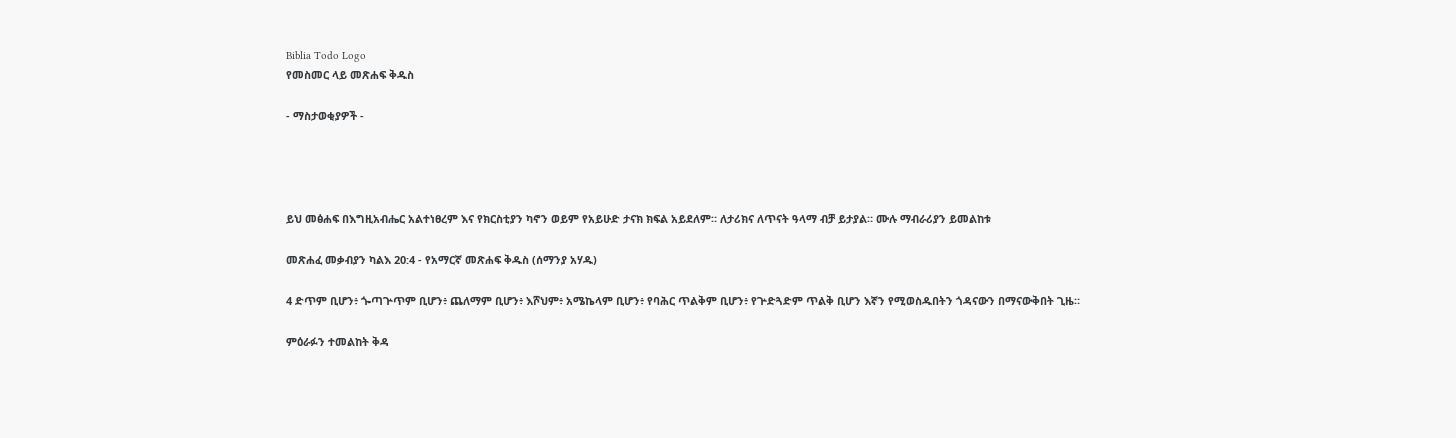Biblia Todo Logo
የመስመር ላይ መጽሐፍ ቅዱስ

- ማስታወቂያዎች -




ይህ መፅሐፍ በእግዚአብሔር አልተነፀረም እና የክርስቲያን ካኖን ወይም የአይሁድ ታናክ ክፍል አይደለም። ለታሪክና ለጥናት ዓላማ ብቻ ይታያል። ሙሉ ማብራሪያን ይመልከቱ

መጽሐፈ መቃብያን ካልእ 20:4 - የአማርኛ መጽሐፍ ቅዱስ (ሰማንያ አሃዱ)

4 ድጥም ቢሆን፥ ጐጣጕጥም ቢሆን፥ ጨለማም ቢሆን፥ እሾህም፥ አሜኬላም ቢሆን፥ የባሕር ጥልቅም ቢሆን፥ የጕድጓድም ጥልቅ ቢሆን እኛን የሚወስዱበትን ጎዳናውን በማናውቅበት ጊዜ።

ምዕራፉን ተመልከት ቅዳ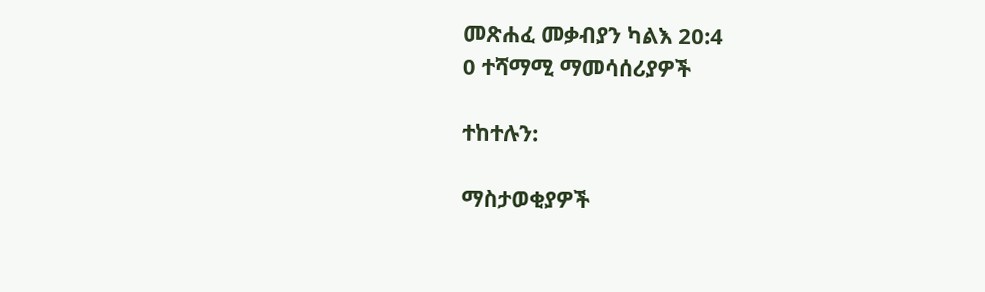መጽሐፈ መቃብያን ካልእ 20:4
0 ተሻማሚ ማመሳሰሪያዎች

ተከተሉን:

ማስታወቂያዎች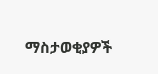ማስታወቂያዎች